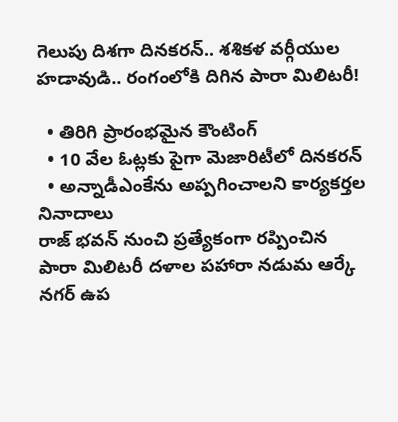గెలుపు దిశగా దినకరన్.. శశికళ వర్గీయుల హడావుడి.. రంగంలోకి దిగిన పారా మిలిటరీ!

  • తిరిగి ప్రారంభమైన కౌంటింగ్
  • 10 వేల ఓట్లకు పైగా మెజారిటీలో దినకరన్
  • అన్నాడీఎంకేను అప్పగించాలని కార్యకర్తల నినాదాలు
రాజ్ భవన్ నుంచి ప్రత్యేకంగా రప్పించిన పారా మిలిటరీ దళాల పహారా నడుమ ఆర్కే నగర్ ఉప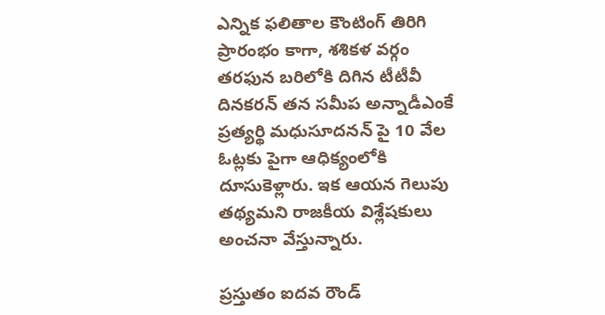ఎన్నిక ఫలితాల కౌంటింగ్ తిరిగి ప్రారంభం కాగా, శశికళ వర్గం తరఫున బరిలోకి దిగిన టీటీవీ దినకరన్ తన సమీప అన్నాడీఎంకే ప్రత్యర్థి మధుసూదనన్ పై 10 వేల ఓట్లకు పైగా ఆధిక్యంలోకి దూసుకెళ్లారు. ఇక ఆయన గెలుపు తథ్యమని రాజకీయ విశ్లేషకులు అంచనా వేస్తున్నారు.

ప్రస్తుతం ఐదవ రౌండ్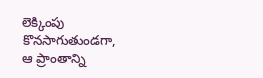లెక్కింపు కొనసాగుతుండగా, ఆ ప్రాంతాన్ని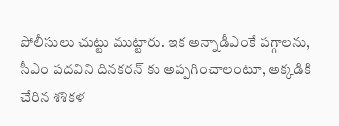పోలీసులు చుట్టు ముట్టారు. ఇక అన్నాడీఎంకే పగ్గాలను, సీఎం పదవిని దినకరన్ కు అప్పగించాలంటూ, అక్కడికి చేరిన శశికళ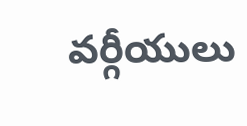వర్గీయులు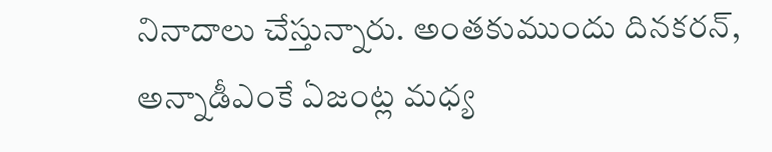నినాదాలు చేస్తున్నారు. అంతకుముందు దినకరన్, అన్నాడీఎంకే ఏజంట్ల మధ్య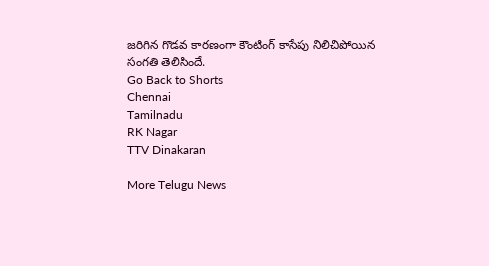జరిగిన గొడవ కారణంగా కౌంటింగ్ కాసేపు నిలిచిపోయిన సంగతి తెలిసిందే.
Go Back to Shorts
Chennai
Tamilnadu
RK Nagar
TTV Dinakaran

More Telugu News